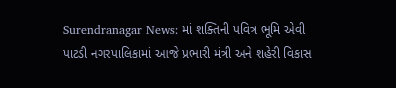Surendranagar News: માં શક્તિની પવિત્ર ભૂમિ એવી પાટડી નગરપાલિકામાં આજે પ્રભારી મંત્રી અને શહેરી વિકાસ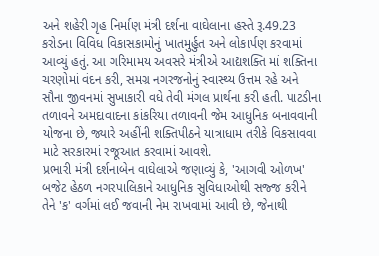અને શહેરી ગૃહ નિર્માણ મંત્રી દર્શના વાઘેલાના હસ્તે રૂ.49.23 કરોડના વિવિધ વિકાસકામોનું ખાતમુર્હુત અને લોકાર્પણ કરવામાં આવ્યું હતું. આ ગરિમામય અવસરે મંત્રીએ આદ્યશક્તિ માં શક્તિના ચરણોમાં વંદન કરી, સમગ્ર નગરજનોનું સ્વાસ્થ્ય ઉત્તમ રહે અને સૌના જીવનમાં સુખાકારી વધે તેવી મંગલ પ્રાર્થના કરી હતી. પાટડીના તળાવને અમદાવાદના કાંકરિયા તળાવની જેમ આધુનિક બનાવવાની યોજના છે, જ્યારે અહીંની શક્તિપીઠને યાત્રાધામ તરીકે વિકસાવવા માટે સરકારમાં રજૂઆત કરવામાં આવશે.
પ્રભારી મંત્રી દર્શનાબેન વાઘેલાએ જણાવ્યું કે, 'આગવી ઓળખ' બજેટ હેઠળ નગરપાલિકાને આધુનિક સુવિધાઓથી સજ્જ કરીને તેને 'ક' વર્ગમાં લઈ જવાની નેમ રાખવામાં આવી છે, જેનાથી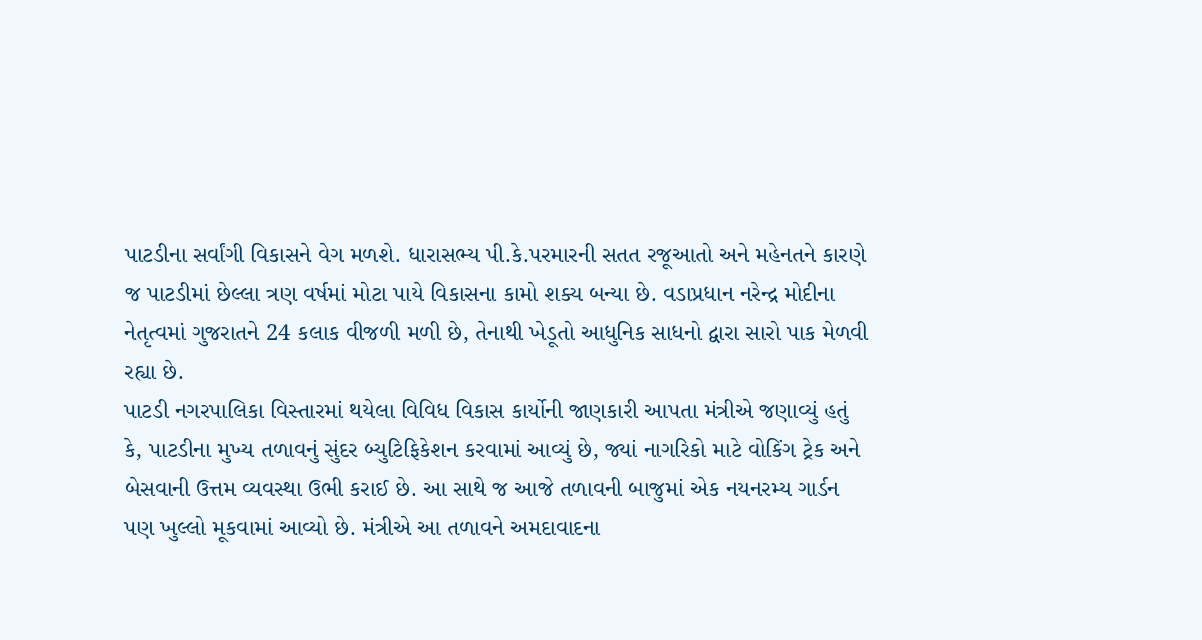પાટડીના સર્વાંગી વિકાસને વેગ મળશે. ધારાસભ્ય પી.કે.પરમારની સતત રજૂઆતો અને મહેનતને કારણે જ પાટડીમાં છેલ્લા ત્રણ વર્ષમાં મોટા પાયે વિકાસના કામો શક્ય બન્યા છે. વડાપ્રધાન નરેન્દ્ર મોદીના નેતૃત્વમાં ગુજરાતને 24 કલાક વીજળી મળી છે, તેનાથી ખેડૂતો આધુનિક સાધનો દ્વારા સારો પાક મેળવી રહ્યા છે.
પાટડી નગરપાલિકા વિસ્તારમાં થયેલા વિવિધ વિકાસ કાર્યોની જાણકારી આપતા મંત્રીએ જણાવ્યું હતું કે, પાટડીના મુખ્ય તળાવનું સુંદર બ્યુટિફિકેશન કરવામાં આવ્યું છે, જ્યાં નાગરિકો માટે વોકિંગ ટ્રેક અને બેસવાની ઉત્તમ વ્યવસ્થા ઉભી કરાઈ છે. આ સાથે જ આજે તળાવની બાજુમાં એક નયનરમ્ય ગાર્ડન પણ ખુલ્લો મૂકવામાં આવ્યો છે. મંત્રીએ આ તળાવને અમદાવાદના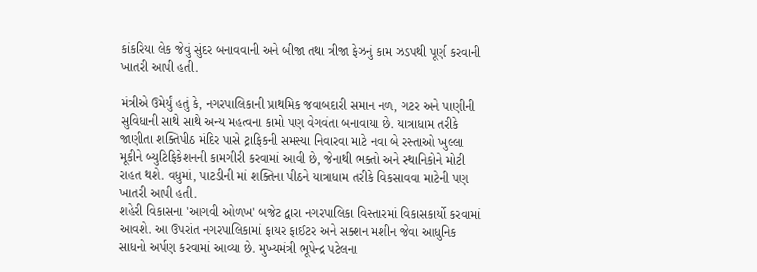કાંકરિયા લેક જેવું સુંદર બનાવવાની અને બીજા તથા ત્રીજા ફેઝનું કામ ઝડપથી પૂર્ણ કરવાની ખાતરી આપી હતી.

મંત્રીએ ઉમેર્યું હતું કે, નગરપાલિકાની પ્રાથમિક જવાબદારી સમાન નળ, ગટર અને પાણીની સુવિધાની સાથે સાથે અન્ય મહત્વના કામો પણ વેગવંતા બનાવાયા છે. યાત્રાધામ તરીકે જાણીતા શક્તિપીઠ મંદિર પાસે ટ્રાફિકની સમસ્યા નિવારવા માટે નવા બે રસ્તાઓ ખુલ્લા મૂકીને બ્યુટિફિકેશનની કામગીરી કરવામાં આવી છે, જેનાથી ભક્તો અને સ્થાનિકોને મોટી રાહત થશે. વધુમાં, પાટડીની માં શક્તિના પીઠને યાત્રાધામ તરીકે વિકસાવવા માટેની પણ ખાતરી આપી હતી.
શહેરી વિકાસના 'આગવી ઓળખ' બજેટ દ્વારા નગરપાલિકા વિસ્તારમાં વિકાસકાર્યો કરવામાં આવશે. આ ઉપરાંત નગરપાલિકામાં ફાયર ફાઈટર અને સક્શન મશીન જેવા આધુનિક સાધનો અર્પણ કરવામાં આવ્યા છે. મુખ્યમંત્રી ભૂપેન્દ્ર પટેલના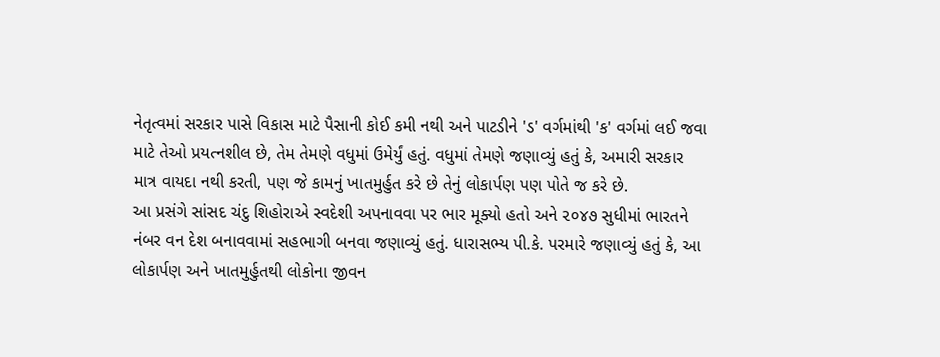નેતૃત્વમાં સરકાર પાસે વિકાસ માટે પૈસાની કોઈ કમી નથી અને પાટડીને 'ડ' વર્ગમાંથી 'ક' વર્ગમાં લઈ જવા માટે તેઓ પ્રયત્નશીલ છે, તેમ તેમણે વધુમાં ઉમેર્યું હતું. વધુમાં તેમણે જણાવ્યું હતું કે, અમારી સરકાર માત્ર વાયદા નથી કરતી, પણ જે કામનું ખાતમુર્હુત કરે છે તેનું લોકાર્પણ પણ પોતે જ કરે છે.
આ પ્રસંગે સાંસદ ચંદુ શિહોરાએ સ્વદેશી અપનાવવા પર ભાર મૂક્યો હતો અને ૨૦૪૭ સુધીમાં ભારતને નંબર વન દેશ બનાવવામાં સહભાગી બનવા જણાવ્યું હતું. ધારાસભ્ય પી.કે. પરમારે જણાવ્યું હતું કે, આ લોકાર્પણ અને ખાતમુર્હુતથી લોકોના જીવન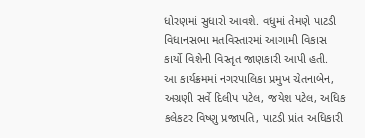ધોરણમાં સુધારો આવશે. વધુમાં તેમણે પાટડી વિધાનસભા મતવિસ્તારમાં આગામી વિકાસ કાર્યો વિશેની વિસ્તૃત જાણકારી આપી હતી.
આ કાર્યક્રમમાં નગરપાલિકા પ્રમુખ ચેતનાબેન, અગ્રણી સર્વે દિલીપ પટેલ, જયેશ પટેલ, અધિક કલેકટર વિષ્ણુ પ્રજાપતિ, પાટડી પ્રાંત અધિકારી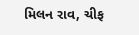મિલન રાવ, ચીફ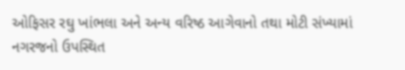ઓફિસર રઘુ ખાંભલા અને અન્ય વરિષ્ઠ આગેવાનો તથા મોટી સંખ્યામાં નગરજનો ઉપસ્થિત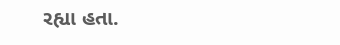રહ્યા હતા.